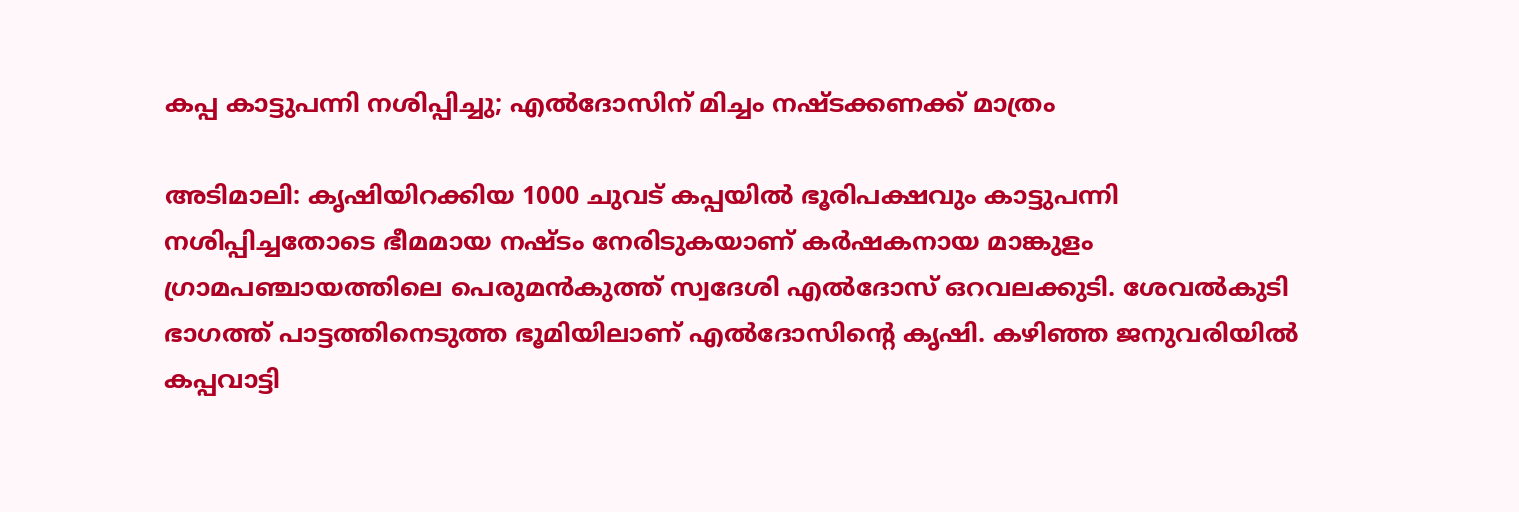കപ്പ കാട്ടുപന്നി നശിപ്പിച്ചു; എല്‍ദോസിന് മിച്ചം നഷ്ടക്കണക്ക് മാത്രം

അടിമാലി: കൃഷിയിറക്കിയ 1000 ചുവട് കപ്പയില്‍ ഭൂരിപക്ഷവും കാട്ടുപന്നി നശിപ്പിച്ചതോടെ ഭീമമായ നഷ്ടം നേരിടുകയാണ് കര്‍ഷകനായ മാങ്കുളം ഗ്രാമപഞ്ചായത്തിലെ പെരുമന്‍കുത്ത് സ്വദേശി എല്‍ദോസ് ഒറവലക്കുടി. ശേവല്‍കുടി ഭാഗത്ത് പാട്ടത്തിനെടുത്ത ഭൂമിയിലാണ് എല്‍ദോസിന്‍റെ കൃഷി. കഴിഞ്ഞ ജനുവരിയില്‍ കപ്പവാട്ടി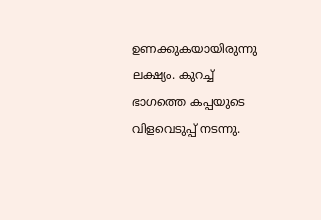ഉണക്കുകയായിരുന്നു ലക്ഷ്യം. കുറച്ച് ഭാഗത്തെ കപ്പയുടെ വിളവെടുപ്പ് നടന്നു.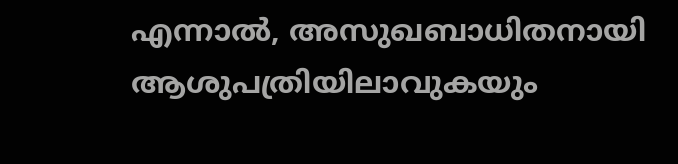എന്നാല്‍, അസുഖബാധിതനായി ആശുപത്രിയിലാവുകയും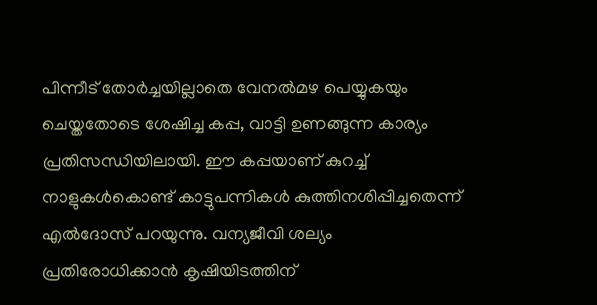പിന്നീട് തോര്‍ച്ചയില്ലാതെ വേനല്‍മഴ പെയ്യുകയും ചെയ്തതോടെ ശേഷിച്ച കപ്പ, വാട്ടി ഉണങ്ങുന്ന കാര്യം പ്രതിസന്ധിയിലായി. ഈ കപ്പയാണ് കുറച്ച് നാളുകള്‍കൊണ്ട് കാട്ടുപന്നികള്‍ കുത്തിനശിപ്പിച്ചതെന്ന് എല്‍ദോസ് പറയുന്നു. വന്യജീവി ശല്യം പ്രതിരോധിക്കാന്‍ കൃഷിയിടത്തിന്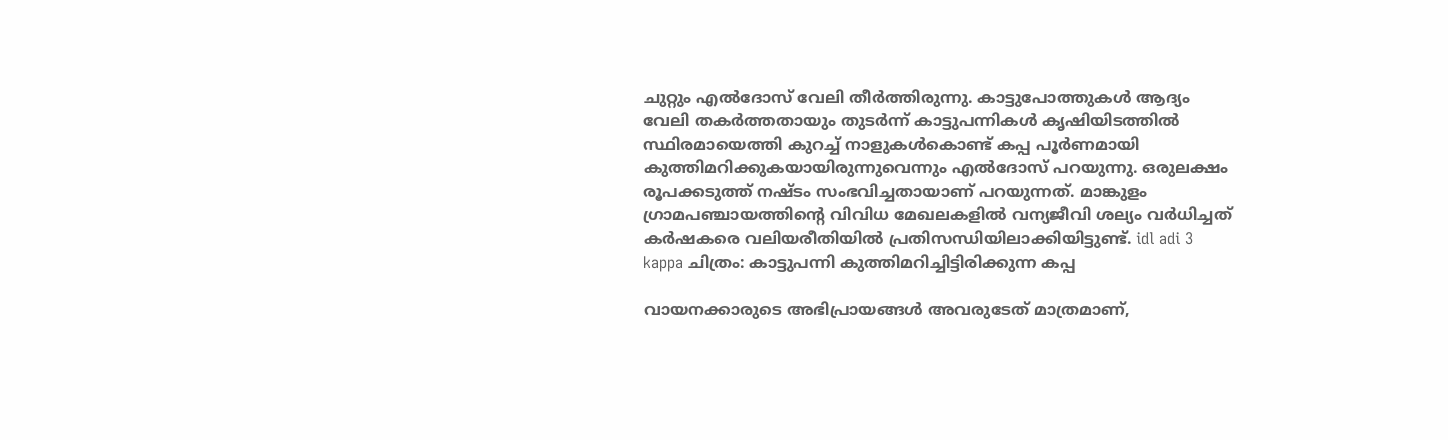ചുറ്റും എല്‍ദോസ് വേലി തീര്‍ത്തിരുന്നു. കാട്ടുപോത്തുകള്‍ ആദ്യം വേലി തകര്‍ത്തതായും തുടർന്ന് കാട്ടുപന്നികള്‍ കൃഷിയിടത്തില്‍ സ്ഥിരമായെത്തി കുറച്ച് നാളുകള്‍കൊണ്ട് കപ്പ പൂർണമായി കുത്തിമറിക്കുകയായിരുന്നുവെന്നും എല്‍ദോസ് പറയുന്നു. ഒരുലക്ഷം രൂപക്കടുത്ത് നഷ്ടം സംഭവിച്ചതായാണ് പറയുന്നത്. മാങ്കുളം ഗ്രാമപഞ്ചായത്തിന്‍റെ വിവിധ മേഖലകളില്‍ വന്യജീവി ശല്യം വര്‍ധിച്ചത് കര്‍ഷകരെ വലിയരീതിയില്‍ പ്രതിസന്ധിയിലാക്കിയിട്ടുണ്ട്. idl adi 3 kappa ചിത്രം: കാട്ടുപന്നി കുത്തിമറിച്ചിട്ടിരിക്കുന്ന കപ്പ

വായനക്കാരുടെ അഭിപ്രായങ്ങള്‍ അവരുടേത് മാത്രമാണ്,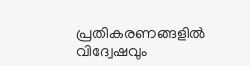പ്രതികരണങ്ങളിൽ വിദ്വേഷവും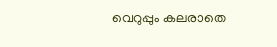വെറുപ്പും കലരാതെ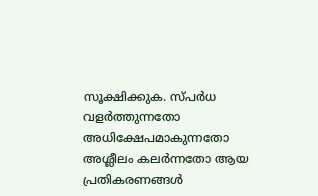സൂക്ഷിക്കുക. സ്പർധ വളർത്തുന്നതോ അധിക്ഷേപമാകുന്നതോ അശ്ലീലം കലർന്നതോ ആയ പ്രതികരണങ്ങൾ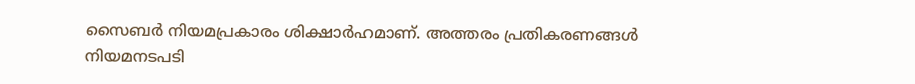സൈബർ നിയമപ്രകാരം ശിക്ഷാർഹമാണ്. അത്തരം പ്രതികരണങ്ങൾ നിയമനടപടി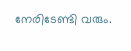നേരിടേണ്ടി വരും.